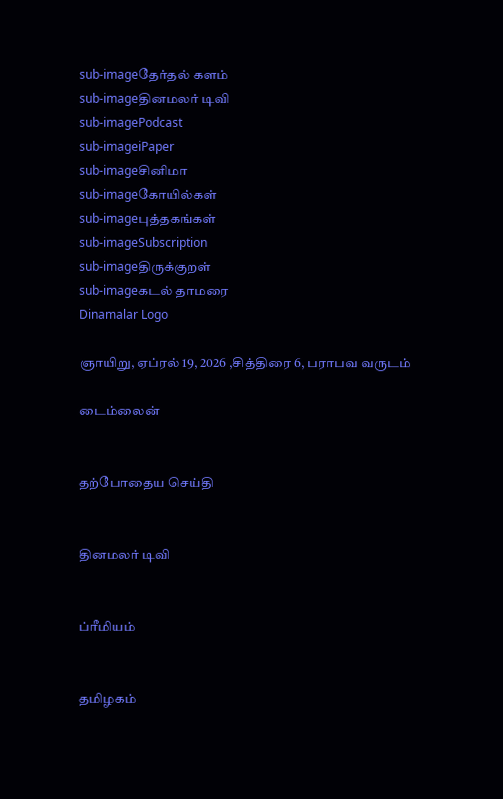sub-imageதேர்தல் களம்
sub-imageதினமலர் டிவி
sub-imagePodcast
sub-imageiPaper
sub-imageசினிமா
sub-imageகோயில்கள்
sub-imageபுத்தகங்கள்
sub-imageSubscription
sub-imageதிருக்குறள்
sub-imageகடல் தாமரை
Dinamalar Logo

ஞாயிறு, ஏப்ரல் 19, 2026 ,சித்திரை 6, பராபவ வருடம்

டைம்லைன்


தற்போதைய செய்தி


தினமலர் டிவி


ப்ரீமியம்


தமிழகம்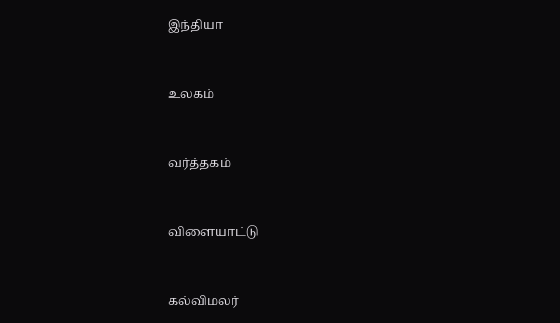இந்தியா


உலகம்


வர்த்தகம்


விளையாட்டு


கல்விமலர்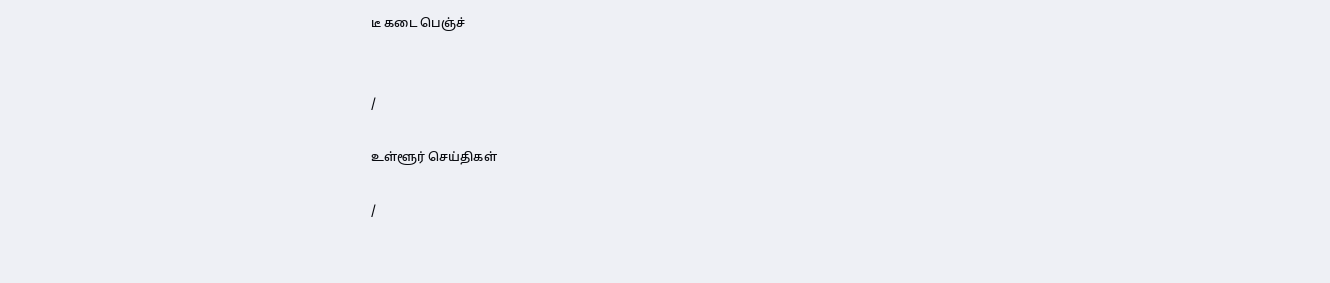டீ கடை பெஞ்ச்


/

உள்ளூர் செய்திகள்

/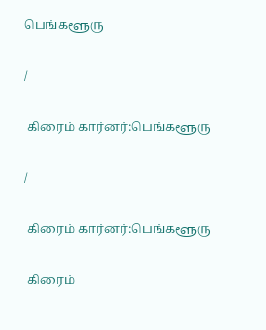பெங்களூரு

/

 கிரைம் கார்னர்:பெங்களூரு

/

 கிரைம் கார்னர்:பெங்களூரு

 கிரைம்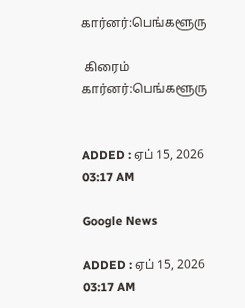கார்னர்:பெங்களூரு

 கிரைம் கார்னர்:பெங்களூரு


ADDED : ஏப் 15, 2026 03:17 AM

Google News

ADDED : ஏப் 15, 2026 03:17 AM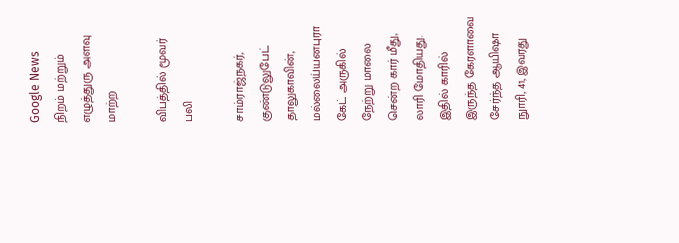Google News
நிறம் மற்றும் எழுத்துரு அளவு மாற்ற

விபத்தில் மூவர் பலி

சாம்ராஜ்நகர், குண்டுலுபேட் தாலுகாவின், மல்லைய்யனபுரா கேட் அருகில் நேற்று மாலை சென்ற கார் மீது, லாரி மோதியது. இதில் காரில் இருந்த கேரளாவை சேர்ந்த ஆயிஷா நுாரி, 41, இவரது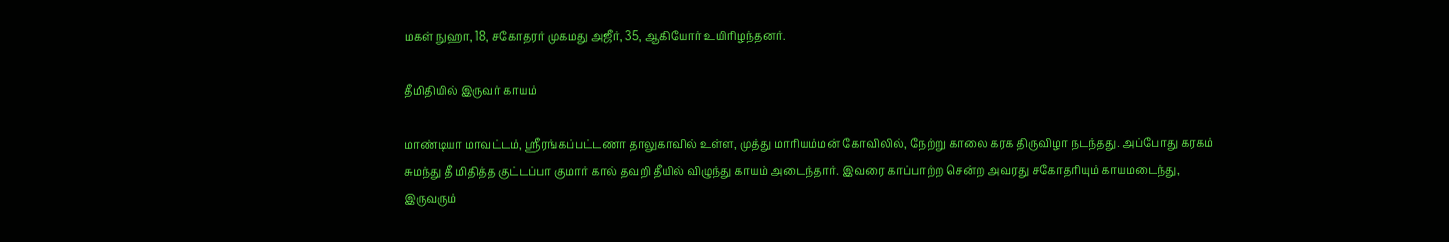மகள் நுஹா, 18, சகோதரர் முகமது அஜீர், 35, ஆகியோர் உயிரிழந்தனர்.

தீமிதியில் இருவர் காயம்

மாண்டியா மாவட்டம், ஸ்ரீரங்கப்பட்டணா தாலுகாவில் உள்ள, முத்து மாரியம்மன் கோவிலில், நேற்று காலை கரக திருவிழா நடந்தது. அப்போது கரகம் சுமந்து தீ மிதித்த குட்டப்பா குமார் கால் தவறி தீயில் விழுந்து காயம் அடைந்தார். இவரை காப்பாற்ற சென்ற அவரது சகோதரியும் காயமடைந்து, இருவரும்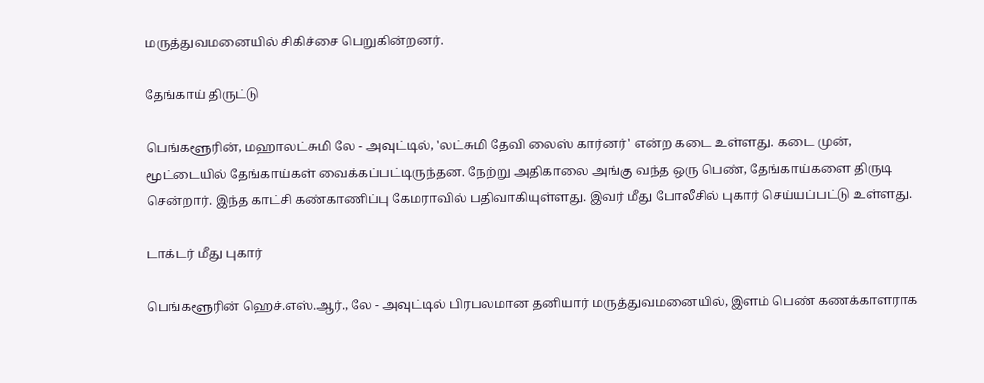மருத்துவமனையில் சிகிச்சை பெறுகின்றனர்.

தேங்காய் திருட்டு

பெங்களூரின், மஹாலட்சுமி லே - அவுட்டில், 'லட்சுமி தேவி லைஸ் கார்னர்' என்ற கடை உள்ளது. கடை முன், மூட்டையில் தேங்காய்கள் வைக்கப்பட்டிருந்தன. நேற்று அதிகாலை அங்கு வந்த ஒரு பெண், தேங்காய்களை திருடி சென்றார். இந்த காட்சி கண்காணிப்பு கேமராவில் பதிவாகியுள்ளது. இவர் மீது போலீசில் புகார் செய்யப்பட்டு உள்ளது.

டாக்டர் மீது புகார்

பெங்களூரின் ஹெச்.எஸ்.ஆர்., லே - அவுட்டில் பிரபலமான தனியார் மருத்துவமனையில், இளம் பெண் கணக்காளராக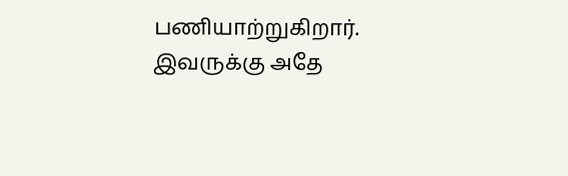பணியாற்றுகிறார். இவருக்கு அதே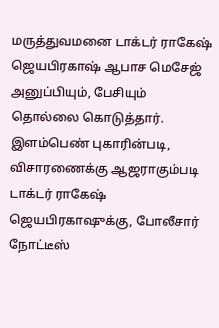மருத்துவமனை டாக்டர் ராகேஷ் ஜெயபிரகாஷ் ஆபாச மெசேஜ் அனுப்பியும், பேசியும் தொல்லை கொடுத்தார். இளம்பெண் புகாரின்படி, விசாரணைக்கு ஆஜராகும்படி டாக்டர் ராகேஷ் ஜெயபிரகாஷுக்கு, போலீசார் நோட்டீஸ்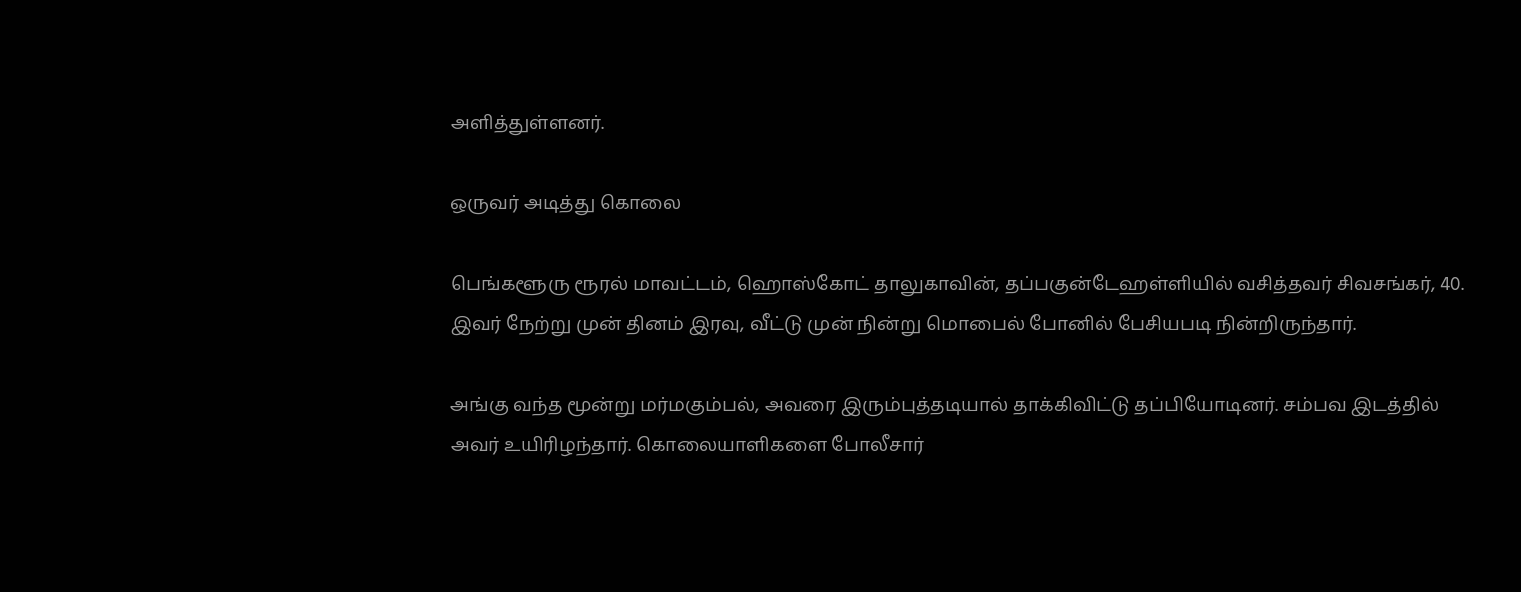அளித்துள்ளனர்.

ஒருவர் அடித்து கொலை

பெங்களூரு ரூரல் மாவட்டம், ஹொஸ்கோட் தாலுகாவின், தப்பகுன்டேஹள்ளியில் வசித்தவர் சிவசங்கர், 40. இவர் நேற்று முன் தினம் இரவு, வீட்டு முன் நின்று மொபைல் போனில் பேசியபடி நின்றிருந்தார்.

அங்கு வந்த மூன்று மர்மகும்பல், அவரை இரும்புத்தடியால் தாக்கிவிட்டு தப்பியோடினர். சம்பவ இடத்தில் அவர் உயிரிழந்தார். கொலையாளிகளை போலீசார்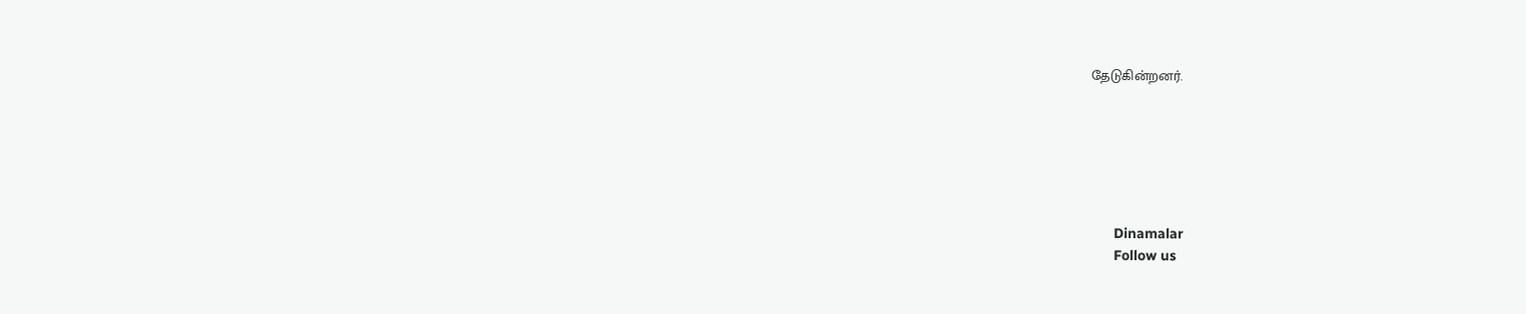தேடுகின்றனர்.






      Dinamalar
      Follow us